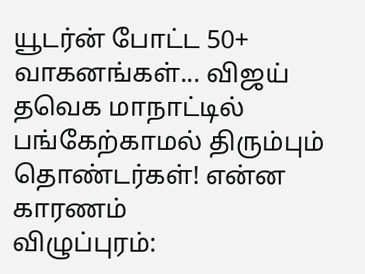யூடர்ன் போட்ட 50+ வாகனங்கள்... விஜய் தவெக மாநாட்டில் பங்கேற்காமல் திரும்பும் தொண்டர்கள்! என்ன காரணம்
விழுப்புரம்: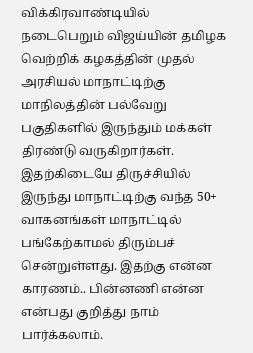விக்கிரவாண்டியில் நடைபெறும் விஜய்யின் தமிழக வெற்றிக் கழகத்தின் முதல் அரசியல் மாநாட்டிற்கு மாநிலத்தின் பல்வேறு பகுதிகளில் இருந்தும் மக்கள் திரண்டு வருகிறார்கள். இதற்கிடையே திருச்சியில் இருந்து மாநாட்டிற்கு வந்த 50+ வாகனங்கள் மாநாட்டில் பங்கேற்காமல் திரும்பச் சென்றுள்ளது. இதற்கு என்ன காரணம்.. பின்னணி என்ன என்பது குறித்து நாம் பார்க்கலாம்.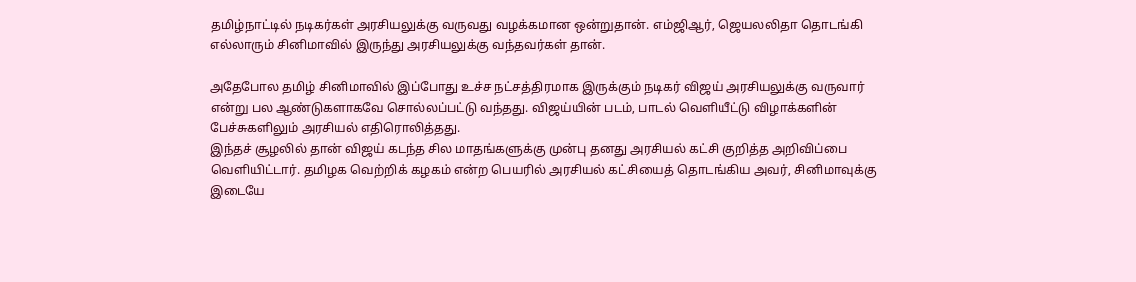தமிழ்நாட்டில் நடிகர்கள் அரசியலுக்கு வருவது வழக்கமான ஒன்றுதான். எம்ஜிஆர், ஜெயலலிதா தொடங்கி எல்லாரும் சினிமாவில் இருந்து அரசியலுக்கு வந்தவர்கள் தான்.

அதேபோல தமிழ் சினிமாவில் இப்போது உச்ச நட்சத்திரமாக இருக்கும் நடிகர் விஜய் அரசியலுக்கு வருவார் என்று பல ஆண்டுகளாகவே சொல்லப்பட்டு வந்தது. விஜய்யின் படம், பாடல் வெளியீட்டு விழாக்களின் பேச்சுகளிலும் அரசியல் எதிரொலித்தது.
இந்தச் சூழலில் தான் விஜய் கடந்த சில மாதங்களுக்கு முன்பு தனது அரசியல் கட்சி குறித்த அறிவிப்பை வெளியிட்டார். தமிழக வெற்றிக் கழகம் என்ற பெயரில் அரசியல் கட்சியைத் தொடங்கிய அவர், சினிமாவுக்கு இடையே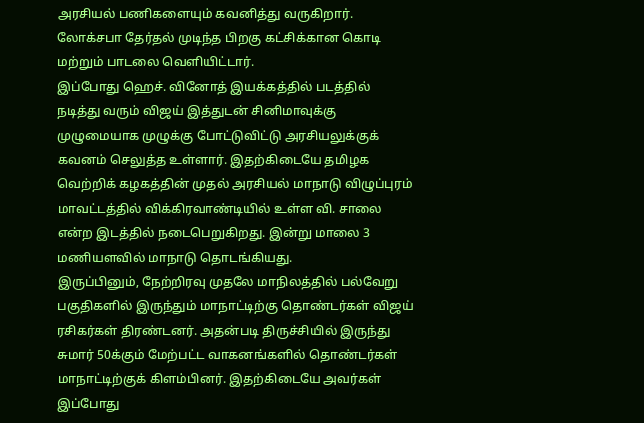அரசியல் பணிகளையும் கவனித்து வருகிறார். லோக்சபா தேர்தல் முடிந்த பிறகு கட்சிக்கான கொடி மற்றும் பாடலை வெளியிட்டார்.
இப்போது ஹெச். வினோத் இயக்கத்தில் படத்தில் நடித்து வரும் விஜய் இத்துடன் சினிமாவுக்கு முழுமையாக முழுக்கு போட்டுவிட்டு அரசியலுக்குக் கவனம் செலுத்த உள்ளார். இதற்கிடையே தமிழக வெற்றிக் கழகத்தின் முதல் அரசியல் மாநாடு விழுப்புரம் மாவட்டத்தில் விக்கிரவாண்டியில் உள்ள வி. சாலை என்ற இடத்தில் நடைபெறுகிறது. இன்று மாலை 3 மணியளவில் மாநாடு தொடங்கியது.
இருப்பினும், நேற்றிரவு முதலே மாநிலத்தில் பல்வேறு பகுதிகளில் இருந்தும் மாநாட்டிற்கு தொண்டர்கள் விஜய் ரசிகர்கள் திரண்டனர். அதன்படி திருச்சியில் இருந்து சுமார் 50க்கும் மேற்பட்ட வாகனங்களில் தொண்டர்கள் மாநாட்டிற்குக் கிளம்பினர். இதற்கிடையே அவர்கள் இப்போது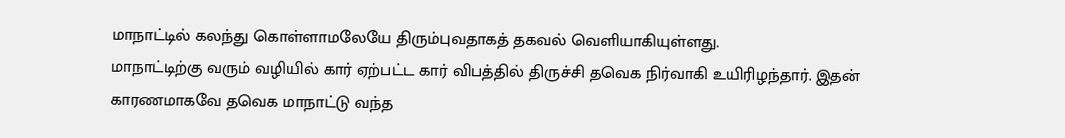மாநாட்டில் கலந்து கொள்ளாமலேயே திரும்புவதாகத் தகவல் வெளியாகியுள்ளது.
மாநாட்டிற்கு வரும் வழியில் கார் ஏற்பட்ட கார் விபத்தில் திருச்சி தவெக நிர்வாகி உயிரிழந்தார். இதன் காரணமாகவே தவெக மாநாட்டு வந்த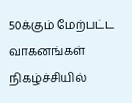50க்கும் மேற்பட்ட வாகனங்கள் நிகழ்ச்சியில்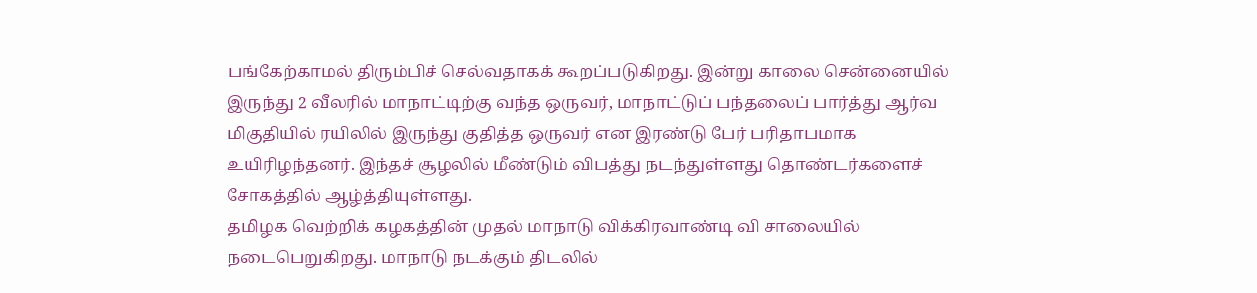பங்கேற்காமல் திரும்பிச் செல்வதாகக் கூறப்படுகிறது. இன்று காலை சென்னையில் இருந்து 2 வீலரில் மாநாட்டிற்கு வந்த ஒருவர், மாநாட்டுப் பந்தலைப் பார்த்து ஆர்வ மிகுதியில் ரயிலில் இருந்து குதித்த ஒருவர் என இரண்டு பேர் பரிதாபமாக உயிரிழந்தனர். இந்தச் சூழலில் மீண்டும் விபத்து நடந்துள்ளது தொண்டர்களைச் சோகத்தில் ஆழ்த்தியுள்ளது.
தமிழக வெற்றிக் கழகத்தின் முதல் மாநாடு விக்கிரவாண்டி வி சாலையில் நடைபெறுகிறது. மாநாடு நடக்கும் திடலில்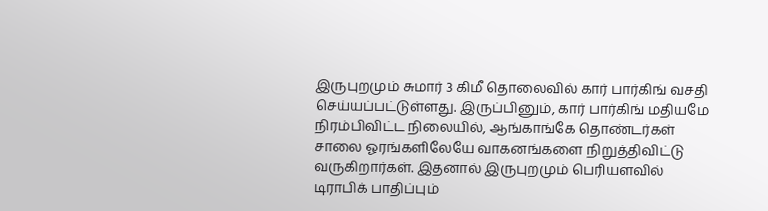இருபுறமும் சுமார் 3 கிமீ தொலைவில் கார் பார்கிங் வசதி செய்யப்பட்டுள்ளது. இருப்பினும், கார் பார்கிங் மதியமே நிரம்பிவிட்ட நிலையில், ஆங்காங்கே தொண்டர்கள் சாலை ஓரங்களிலேயே வாகனங்களை நிறுத்திவிட்டு வருகிறார்கள். இதனால் இருபுறமும் பெரியளவில் டிராபிக் பாதிப்பும்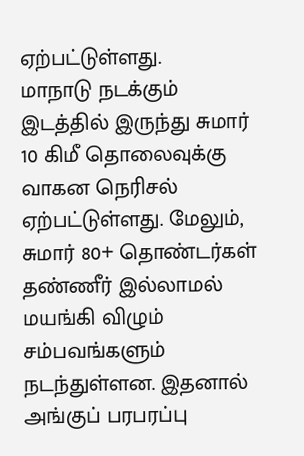ஏற்பட்டுள்ளது.
மாநாடு நடக்கும் இடத்தில் இருந்து சுமார் 10 கிமீ தொலைவுக்கு வாகன நெரிசல் ஏற்பட்டுள்ளது. மேலும், சுமார் 80+ தொண்டர்கள் தண்ணீர் இல்லாமல் மயங்கி விழும் சம்பவங்களும் நடந்துள்ளன. இதனால் அங்குப் பரபரப்பு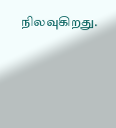நிலவுகிறது.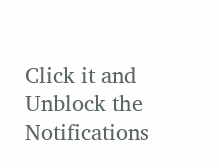Click it and Unblock the Notifications